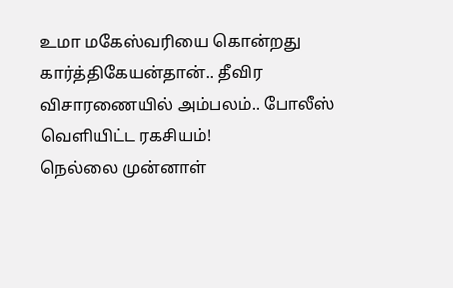உமா மகேஸ்வரியை கொன்றது கார்த்திகேயன்தான்.. தீவிர விசாரணையில் அம்பலம்.. போலீஸ் வெளியிட்ட ரகசியம்!
நெல்லை முன்னாள்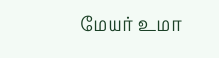மேயர் உமா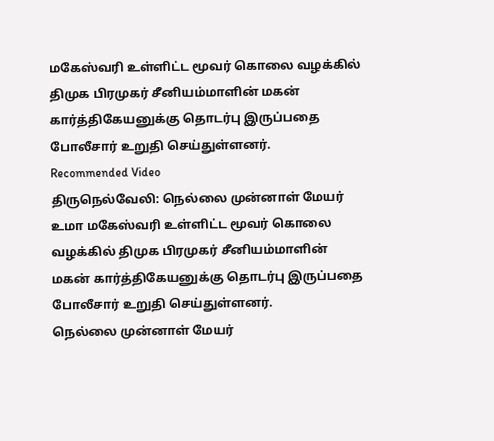மகேஸ்வரி உள்ளிட்ட மூவர் கொலை வழக்கில் திமுக பிரமுகர் சீனியம்மாளின் மகன் கார்த்திகேயனுக்கு தொடர்பு இருப்பதை போலீசார் உறுதி செய்துள்ளனர்.
Recommended Video
திருநெல்வேலி: நெல்லை முன்னாள் மேயர் உமா மகேஸ்வரி உள்ளிட்ட மூவர் கொலை வழக்கில் திமுக பிரமுகர் சீனியம்மாளின் மகன் கார்த்திகேயனுக்கு தொடர்பு இருப்பதை போலீசார் உறுதி செய்துள்ளனர்.
நெல்லை முன்னாள் மேயர்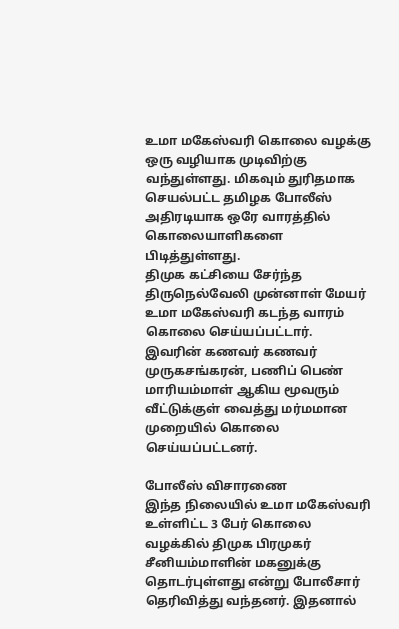உமா மகேஸ்வரி கொலை வழக்கு ஒரு வழியாக முடிவிற்கு வந்துள்ளது. மிகவும் துரிதமாக செயல்பட்ட தமிழக போலீஸ் அதிரடியாக ஒரே வாரத்தில் கொலையாளிகளை பிடித்துள்ளது.
திமுக கட்சியை சேர்ந்த திருநெல்வேலி முன்னாள் மேயர் உமா மகேஸ்வரி கடந்த வாரம் கொலை செய்யப்பட்டார். இவரின் கணவர் கணவர் முருகசங்கரன், பணிப் பெண் மாரியம்மாள் ஆகிய மூவரும் வீட்டுக்குள் வைத்து மர்மமான முறையில் கொலை செய்யப்பட்டனர்.

போலீஸ் விசாரணை
இந்த நிலையில் உமா மகேஸ்வரி உள்ளிட்ட 3 பேர் கொலை வழக்கில் திமுக பிரமுகர் சீனியம்மாளின் மகனுக்கு தொடர்புள்ளது என்று போலீசார் தெரிவித்து வந்தனர். இதனால்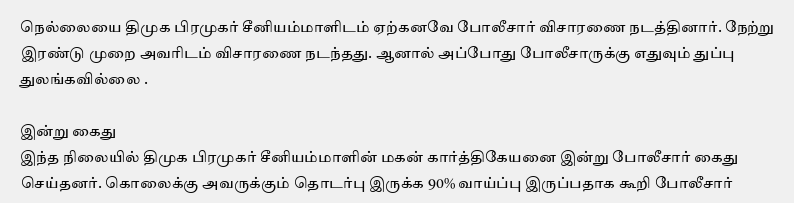நெல்லையை திமுக பிரமுகர் சீனியம்மாளிடம் ஏற்கனவே போலீசார் விசாரணை நடத்தினார். நேற்று இரண்டு முறை அவரிடம் விசாரணை நடந்தது. ஆனால் அப்போது போலீசாருக்கு எதுவும் துப்பு துலங்கவில்லை .

இன்று கைது
இந்த நிலையில் திமுக பிரமுகர் சீனியம்மாளின் மகன் கார்த்திகேயனை இன்று போலீசார் கைது செய்தனர். கொலைக்கு அவருக்கும் தொடர்பு இருக்க 90% வாய்ப்பு இருப்பதாக கூறி போலீசார்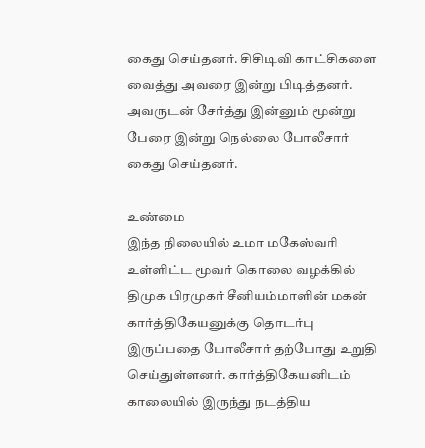கைது செய்தனர். சிசிடிவி காட்சிகளை வைத்து அவரை இன்று பிடித்தனர். அவருடன் சேர்த்து இன்னும் மூன்று பேரை இன்று நெல்லை போலீசார் கைது செய்தனர்.

உண்மை
இந்த நிலையில் உமா மகேஸ்வரி உள்ளிட்ட மூவர் கொலை வழக்கில் திமுக பிரமுகர் சீனியம்மாளின் மகன் கார்த்திகேயனுக்கு தொடர்பு இருப்பதை போலீசார் தற்போது உறுதி செய்துள்ளனர். கார்த்திகேயனிடம் காலையில் இருந்து நடத்திய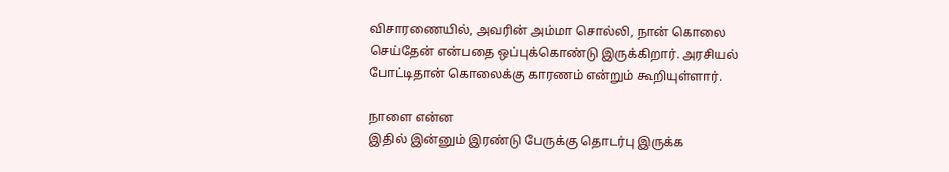விசாரணையில், அவரின் அம்மா சொல்லி, நான் கொலை செய்தேன் என்பதை ஒப்புக்கொண்டு இருக்கிறார். அரசியல் போட்டிதான் கொலைக்கு காரணம் என்றும் கூறியுள்ளார்.

நாளை என்ன
இதில் இன்னும் இரண்டு பேருக்கு தொடர்பு இருக்க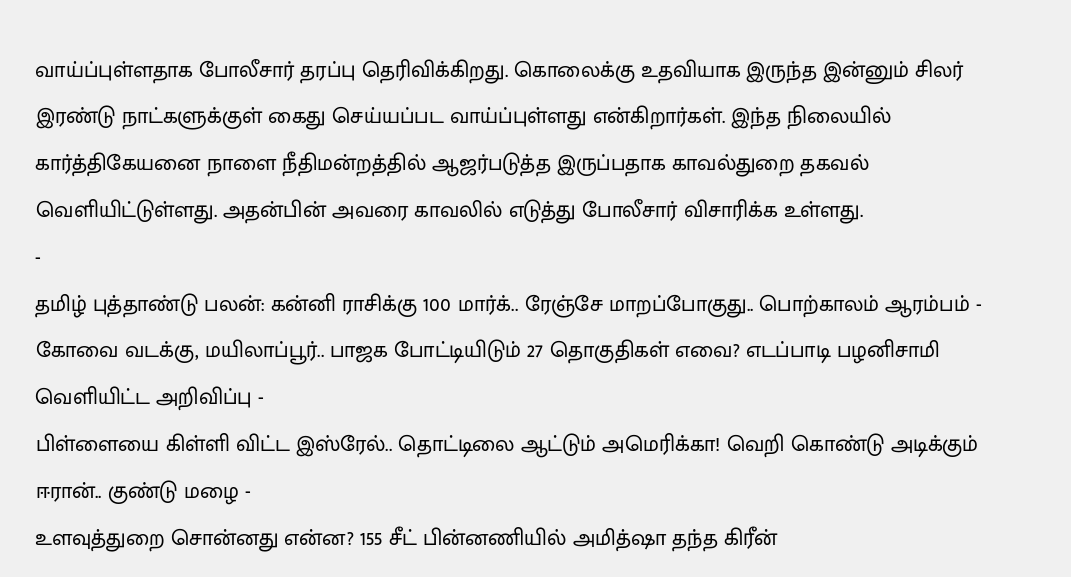வாய்ப்புள்ளதாக போலீசார் தரப்பு தெரிவிக்கிறது. கொலைக்கு உதவியாக இருந்த இன்னும் சிலர் இரண்டு நாட்களுக்குள் கைது செய்யப்பட வாய்ப்புள்ளது என்கிறார்கள். இந்த நிலையில் கார்த்திகேயனை நாளை நீதிமன்றத்தில் ஆஜர்படுத்த இருப்பதாக காவல்துறை தகவல் வெளியிட்டுள்ளது. அதன்பின் அவரை காவலில் எடுத்து போலீசார் விசாரிக்க உள்ளது.
-
தமிழ் புத்தாண்டு பலன்: கன்னி ராசிக்கு 100 மார்க்.. ரேஞ்சே மாறப்போகுது.. பொற்காலம் ஆரம்பம் -
கோவை வடக்கு, மயிலாப்பூர்.. பாஜக போட்டியிடும் 27 தொகுதிகள் எவை? எடப்பாடி பழனிசாமி வெளியிட்ட அறிவிப்பு -
பிள்ளையை கிள்ளி விட்ட இஸ்ரேல்.. தொட்டிலை ஆட்டும் அமெரிக்கா! வெறி கொண்டு அடிக்கும் ஈரான்.. குண்டு மழை -
உளவுத்துறை சொன்னது என்ன? 155 சீட் பின்னணியில் அமித்ஷா தந்த கிரீன்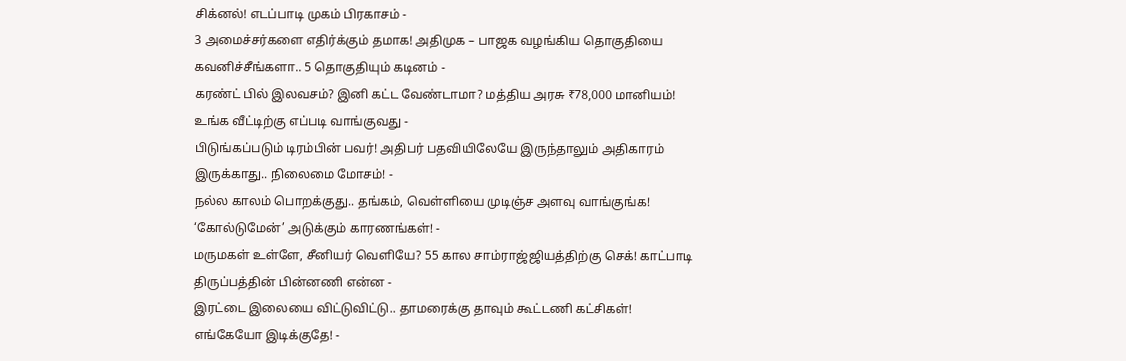சிக்னல்! எடப்பாடி முகம் பிரகாசம் -
3 அமைச்சர்களை எதிர்க்கும் தமாக! அதிமுக – பாஜக வழங்கிய தொகுதியை கவனிச்சீங்களா.. 5 தொகுதியும் கடினம் -
கரண்ட் பில் இலவசம்? இனி கட்ட வேண்டாமா? மத்திய அரசு ₹78,000 மானியம்! உங்க வீட்டிற்கு எப்படி வாங்குவது -
பிடுங்கப்படும் டிரம்பின் பவர்! அதிபர் பதவியிலேயே இருந்தாலும் அதிகாரம் இருக்காது.. நிலைமை மோசம்! -
நல்ல காலம் பொறக்குது.. தங்கம், வெள்ளியை முடிஞ்ச அளவு வாங்குங்க! ‘கோல்டுமேன்’ அடுக்கும் காரணங்கள்! -
மருமகள் உள்ளே, சீனியர் வெளியே? 55 கால சாம்ராஜ்ஜியத்திற்கு செக்! காட்பாடி திருப்பத்தின் பின்னணி என்ன -
இரட்டை இலையை விட்டுவிட்டு.. தாமரைக்கு தாவும் கூட்டணி கட்சிகள்! எங்கேயோ இடிக்குதே! -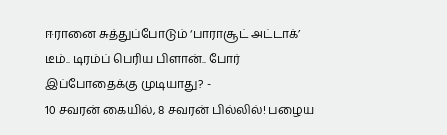ஈரானை சுத்துப்போடும் ‘பாராசூட் அட்டாக்’ டீம்.. டிரம்ப் பெரிய பிளான்.. போர் இப்போதைக்கு முடியாது? -
10 சவரன் கையில், 8 சவரன் பில்லில்! பழைய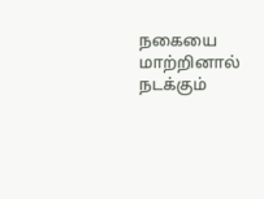நகையை மாற்றினால் நடக்கும்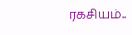ரகசியம்..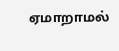ஏமாறாமல்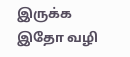இருக்க இதோ வழி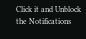Click it and Unblock the Notifications